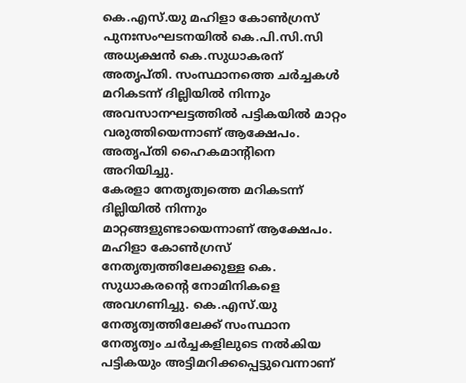കെ.എസ്.യു മഹിളാ കോൺഗ്രസ് പുനഃസംഘടനയിൽ കെ.പി.സി.സി അധ്യക്ഷൻ കെ.സുധാകരന് അതൃപ്തി. സംസ്ഥാനത്തെ ചർച്ചകൾ മറികടന്ന് ദില്ലിയിൽ നിന്നും അവസാനഘട്ടത്തിൽ പട്ടികയിൽ മാറ്റം വരുത്തിയെന്നാണ് ആക്ഷേപം. അതൃപ്തി ഹൈകമാന്റിനെ അറിയിച്ചു.
കേരളാ നേതൃത്വത്തെ മറികടന്ന് ദില്ലിയിൽ നിന്നും മാറ്റങ്ങളുണ്ടായെന്നാണ് ആക്ഷേപം. മഹിളാ കോൺഗ്രസ് നേതൃത്വത്തിലേക്കുള്ള കെ. സുധാകരൻ്റെ നോമിനികളെ അവഗണിച്ചു. കെ.എസ്.യു നേതൃത്വത്തിലേക്ക് സംസ്ഥാന നേതൃത്വം ചർച്ചകളിലുടെ നൽകിയ പട്ടികയും അട്ടിമറിക്കപ്പെട്ടുവെന്നാണ്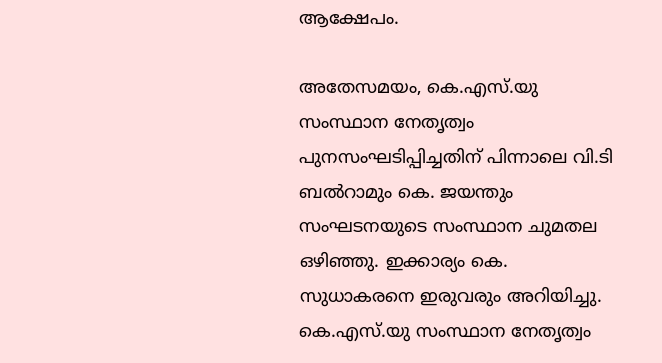ആക്ഷേപം.

അതേസമയം, കെ.എസ്.യു സംസ്ഥാന നേതൃത്വം പുനസംഘടിപ്പിച്ചതിന് പിന്നാലെ വി.ടി ബൽറാമും കെ. ജയന്തും സംഘടനയുടെ സംസ്ഥാന ചുമതല ഒഴിഞ്ഞു. ഇക്കാര്യം കെ. സുധാകരനെ ഇരുവരും അറിയിച്ചു.
കെ.എസ്.യു സംസ്ഥാന നേതൃത്വം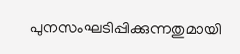പുനസംഘടിപ്പിക്കുന്നതുമായി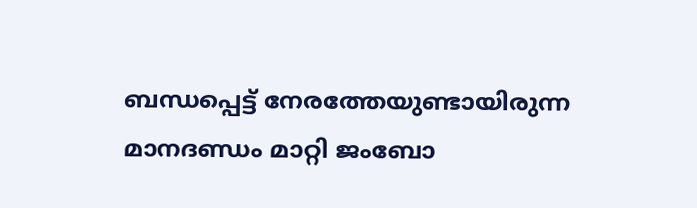ബന്ധപ്പെട്ട് നേരത്തേയുണ്ടായിരുന്ന മാനദണ്ഡം മാറ്റി ജംബോ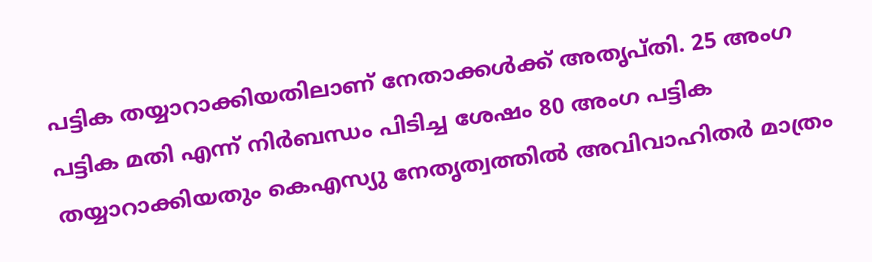പട്ടിക തയ്യാറാക്കിയതിലാണ് നേതാക്കൾക്ക് അതൃപ്തി. 25 അംഗ പട്ടിക മതി എന്ന് നിർബന്ധം പിടിച്ച ശേഷം 80 അംഗ പട്ടിക തയ്യാറാക്കിയതും കെഎസ്യു നേതൃത്വത്തിൽ അവിവാഹിതർ മാത്രം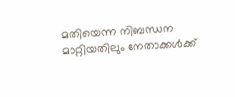മതിയെന്ന നിബന്ധന മാറ്റിയതിലും നേതാക്കൾക്ക്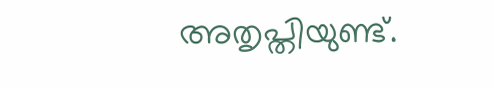അതൃപ്തിയുണ്ട്.